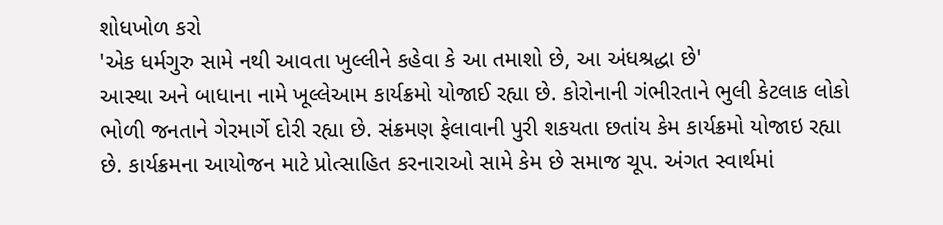શોધખોળ કરો
'એક ધર્મગુરુ સામે નથી આવતા ખુલ્લીને કહેવા કે આ તમાશો છે, આ અંધશ્રદ્ધા છે'
આસ્થા અને બાધાના નામે ખૂલ્લેઆમ કાર્યક્રમો યોજાઈ રહ્યા છે. કોરોનાની ગંભીરતાને ભુલી કેટલાક લોકો ભોળી જનતાને ગેરમાર્ગે દોરી રહ્યા છે. સંક્રમણ ફેલાવાની પુરી શકયતા છતાંય કેમ કાર્યક્રમો યોજાઇ રહ્યા છે. કાર્યક્રમના આયોજન માટે પ્રોત્સાહિત કરનારાઓ સામે કેમ છે સમાજ ચૂપ. અંગત સ્વાર્થમાં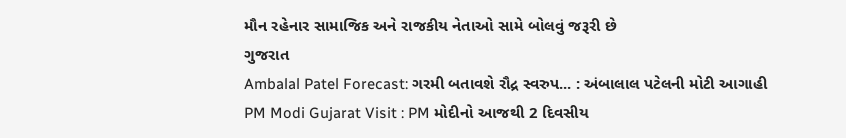મૌન રહેનાર સામાજિક અને રાજકીય નેતાઓ સામે બોલવું જરૂરી છે
ગુજરાત
Ambalal Patel Forecast: ગરમી બતાવશે રૌદ્ર સ્વરુપ... : અંબાલાલ પટેલની મોટી આગાહી
PM Modi Gujarat Visit : PM મોદીનો આજથી 2 દિવસીય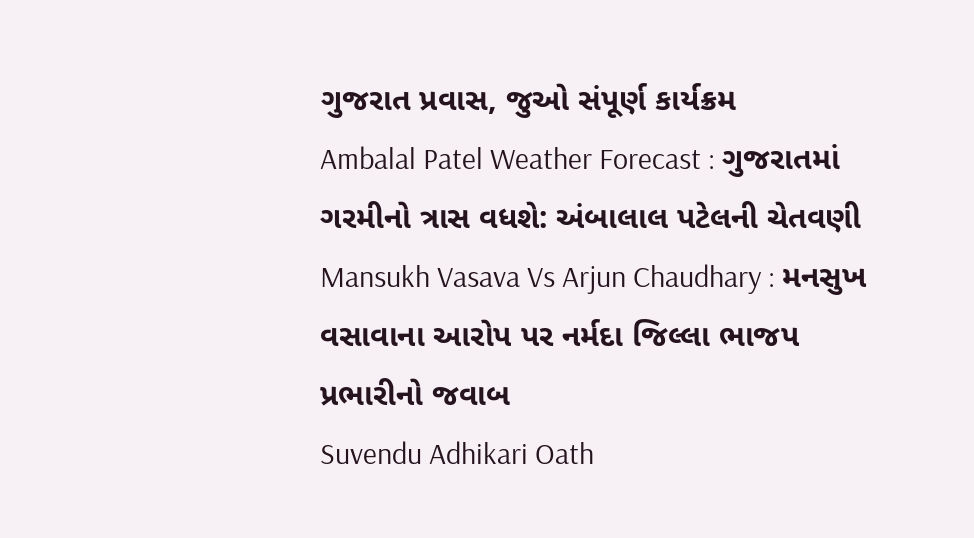ગુજરાત પ્રવાસ, જુઓ સંપૂર્ણ કાર્યક્રમ
Ambalal Patel Weather Forecast : ગુજરાતમાં ગરમીનો ત્રાસ વધશે: અંબાલાલ પટેલની ચેતવણી
Mansukh Vasava Vs Arjun Chaudhary : મનસુખ વસાવાના આરોપ પર નર્મદા જિલ્લા ભાજપ પ્રભારીનો જવાબ
Suvendu Adhikari Oath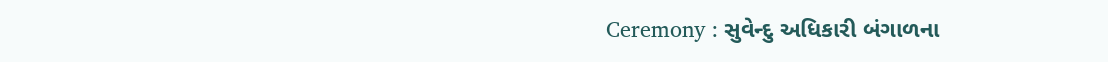Ceremony : સુવેન્દુ અધિકારી બંગાળના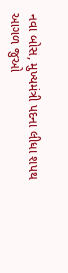નવા બોસ, મુખ્યમંત્રી પદના લીધા શપથ
આગળ જુઓ